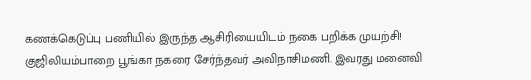கணக்கெடுப்பு பணியில் இருந்த ஆசிரியையிடம் நகை பறிக்க முயற்சி!
குஜிலியம்பாறை பூங்கா நகரை சேர்ந்தவர் அவிநாசிமணி. இவரது மனைவி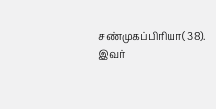சண்முகப்பிரியா( 38). இவர்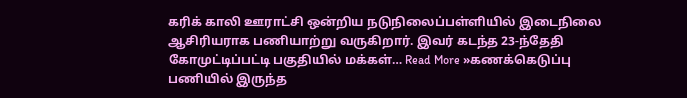கரிக் காலி ஊராட்சி ஒன்றிய நடுநிலைப்பள்ளியில் இடைநிலை ஆசிரியராக பணியாற்று வருகிறார். இவர் கடந்த 23-ந்தேதி கோமுட்டிப்பட்டி பகுதியில் மக்கள்… Read More »கணக்கெடுப்பு பணியில் இருந்த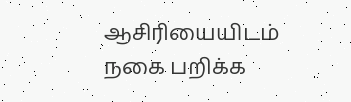ஆசிரியையிடம் நகை பறிக்க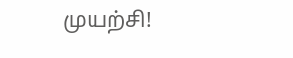முயற்சி!